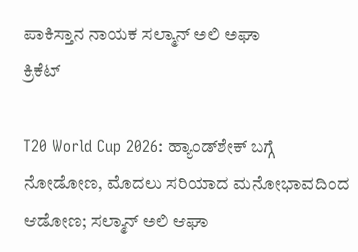ಪಾಕಿಸ್ತಾನ ನಾಯಕ ಸಲ್ಮಾನ್ ಅಲಿ ಅಘಾ
ಕ್ರಿಕೆಟ್

T20 World Cup 2026: ಹ್ಯಾಂಡ್‌ಶೇಕ್ ಬಗ್ಗೆ ನೋಡೋಣ, ಮೊದಲು ಸರಿಯಾದ ಮನೋಭಾವದಿಂದ ಆಡೋಣ; ಸಲ್ಮಾನ್ ಅಲಿ ಆಘಾ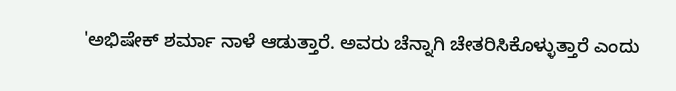'ಅಭಿಷೇಕ್ ಶರ್ಮಾ ನಾಳೆ ಆಡುತ್ತಾರೆ. ಅವರು ಚೆನ್ನಾಗಿ ಚೇತರಿಸಿಕೊಳ್ಳುತ್ತಾರೆ ಎಂದು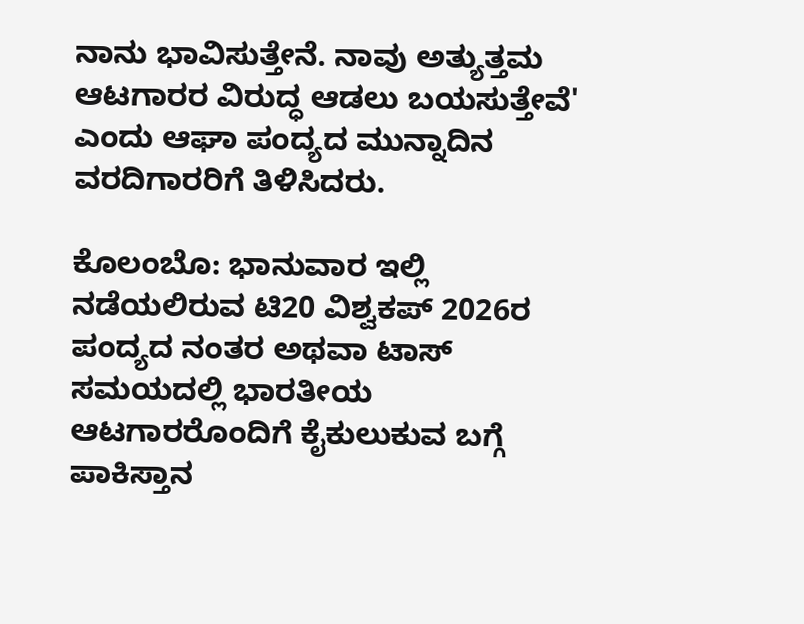ನಾನು ಭಾವಿಸುತ್ತೇನೆ. ನಾವು ಅತ್ಯುತ್ತಮ ಆಟಗಾರರ ವಿರುದ್ಧ ಆಡಲು ಬಯಸುತ್ತೇವೆ' ಎಂದು ಆಘಾ ಪಂದ್ಯದ ಮುನ್ನಾದಿನ ವರದಿಗಾರರಿಗೆ ತಿಳಿಸಿದರು.

ಕೊಲಂಬೊ: ಭಾನುವಾರ ಇಲ್ಲಿ ನಡೆಯಲಿರುವ ಟಿ20 ವಿಶ್ವಕಪ್ 2026ರ ಪಂದ್ಯದ ನಂತರ ಅಥವಾ ಟಾಸ್ ಸಮಯದಲ್ಲಿ ಭಾರತೀಯ ಆಟಗಾರರೊಂದಿಗೆ ಕೈಕುಲುಕುವ ಬಗ್ಗೆ ಪಾಕಿಸ್ತಾನ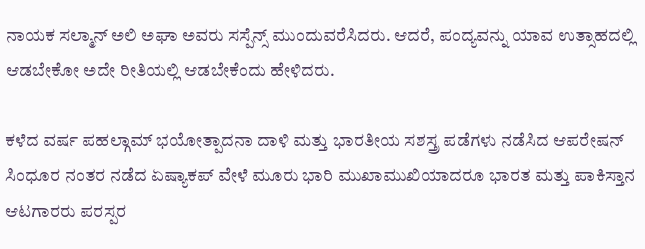ನಾಯಕ ಸಲ್ಮಾನ್ ಅಲಿ ಅಘಾ ಅವರು ಸಸ್ಪೆನ್ಸ್ ಮುಂದುವರೆಸಿದರು. ಆದರೆ, ಪಂದ್ಯವನ್ನು ಯಾವ ಉತ್ಸಾಹದಲ್ಲಿ ಆಡಬೇಕೋ ಅದೇ ರೀತಿಯಲ್ಲಿ ಆಡಬೇಕೆಂದು ಹೇಳಿದರು.

ಕಳೆದ ವರ್ಷ ಪಹಲ್ಗಾಮ್ ಭಯೋತ್ಪಾದನಾ ದಾಳಿ ಮತ್ತು ಭಾರತೀಯ ಸಶಸ್ತ್ರ ಪಡೆಗಳು ನಡೆಸಿದ ಆಪರೇಷನ್ ಸಿಂಧೂರ ನಂತರ ನಡೆದ ಏಷ್ಯಾಕಪ್ ವೇಳೆ ಮೂರು ಭಾರಿ ಮುಖಾಮುಖಿಯಾದರೂ ಭಾರತ ಮತ್ತು ಪಾಕಿಸ್ತಾನ ಆಟಗಾರರು ಪರಸ್ಪರ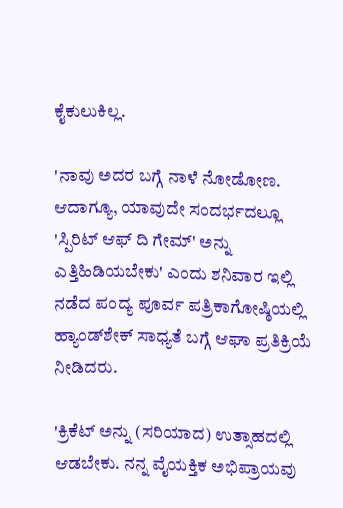ಕೈಕುಲುಕಿಲ್ಲ.

'ನಾವು ಅದರ ಬಗ್ಗೆ ನಾಳೆ ನೋಡೋಣ. ಆದಾಗ್ಯೂ, ಯಾವುದೇ ಸಂದರ್ಭದಲ್ಲೂ 'ಸ್ಪಿರಿಟ್ ಆಫ್ ದಿ ಗೇಮ್' ಅನ್ನು ಎತ್ತಿಹಿಡಿಯಬೇಕು' ಎಂದು ಶನಿವಾರ ಇಲ್ಲಿ ನಡೆದ ಪಂದ್ಯ ಪೂರ್ವ ಪತ್ರಿಕಾಗೋಷ್ಠಿಯಲ್ಲಿ ಹ್ಯಾಂಡ್‌ಶೇಕ್ ಸಾಧ್ಯತೆ ಬಗ್ಗೆ ಆಘಾ ಪ್ರತಿಕ್ರಿಯೆ ನೀಡಿದರು.

'ಕ್ರಿಕೆಟ್ ಅನ್ನು (ಸರಿಯಾದ) ಉತ್ಸಾಹದಲ್ಲಿ ಆಡಬೇಕು. ನನ್ನ ವೈಯಕ್ತಿಕ ಅಭಿಪ್ರಾಯವು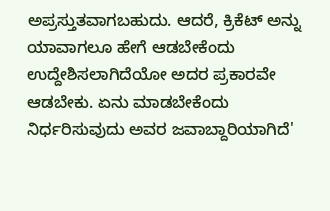ಅಪ್ರಸ್ತುತವಾಗಬಹುದು. ಆದರೆ, ಕ್ರಿಕೆಟ್ ಅನ್ನು ಯಾವಾಗಲೂ ಹೇಗೆ ಆಡಬೇಕೆಂದು ಉದ್ದೇಶಿಸಲಾಗಿದೆಯೋ ಅದರ ಪ್ರಕಾರವೇ ಆಡಬೇಕು. ಏನು ಮಾಡಬೇಕೆಂದು ನಿರ್ಧರಿಸುವುದು ಅವರ ಜವಾಬ್ದಾರಿಯಾಗಿದೆ'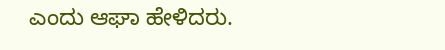ಎಂದು ಆಘಾ ಹೇಳಿದರು.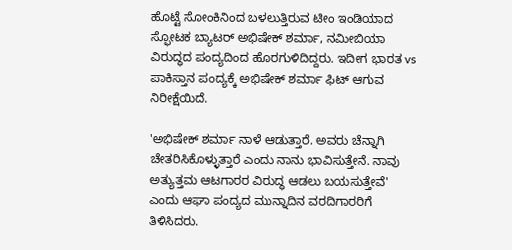ಹೊಟ್ಟೆ ಸೋಂಕಿನಿಂದ ಬಳಲುತ್ತಿರುವ ಟೀಂ ಇಂಡಿಯಾದ ಸ್ಫೋಟಕ ಬ್ಯಾಟರ್ ಅಭಿಷೇಕ್ ಶರ್ಮಾ, ನಮೀಬಿಯಾ ವಿರುದ್ಧದ ಪಂದ್ಯದಿಂದ ಹೊರಗುಳಿದಿದ್ದರು. ಇದೀಗ ಭಾರತ vs ಪಾಕಿಸ್ತಾನ ಪಂದ್ಯಕ್ಕೆ ಅಭಿಷೇಕ್ ಶರ್ಮಾ ಫಿಟ್ ಆಗುವ ನಿರೀಕ್ಷೆಯಿದೆ.

'ಅಭಿಷೇಕ್ ಶರ್ಮಾ ನಾಳೆ ಆಡುತ್ತಾರೆ. ಅವರು ಚೆನ್ನಾಗಿ ಚೇತರಿಸಿಕೊಳ್ಳುತ್ತಾರೆ ಎಂದು ನಾನು ಭಾವಿಸುತ್ತೇನೆ. ನಾವು ಅತ್ಯುತ್ತಮ ಆಟಗಾರರ ವಿರುದ್ಧ ಆಡಲು ಬಯಸುತ್ತೇವೆ' ಎಂದು ಆಘಾ ಪಂದ್ಯದ ಮುನ್ನಾದಿನ ವರದಿಗಾರರಿಗೆ ತಿಳಿಸಿದರು.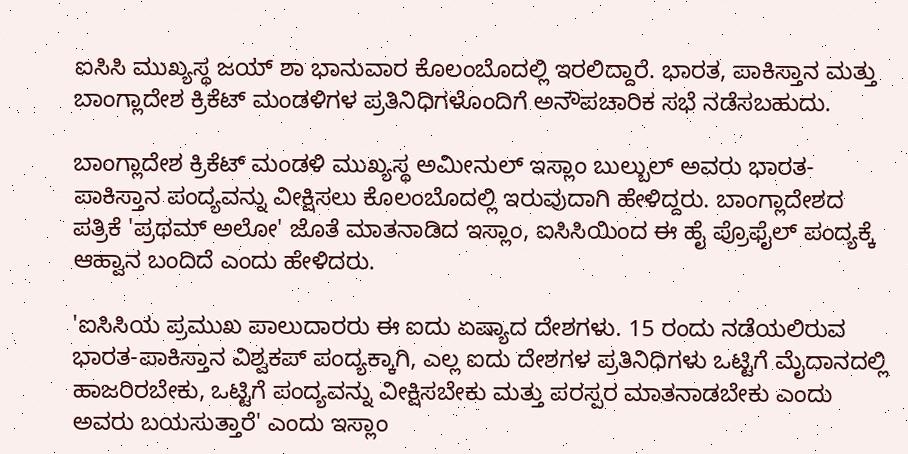ಐಸಿಸಿ ಮುಖ್ಯಸ್ಥ ಜಯ್ ಶಾ ಭಾನುವಾರ ಕೊಲಂಬೊದಲ್ಲಿ ಇರಲಿದ್ದಾರೆ. ಭಾರತ, ಪಾಕಿಸ್ತಾನ ಮತ್ತು ಬಾಂಗ್ಲಾದೇಶ ಕ್ರಿಕೆಟ್ ಮಂಡಳಿಗಳ ಪ್ರತಿನಿಧಿಗಳೊಂದಿಗೆ ಅನೌಪಚಾರಿಕ ಸಭೆ ನಡೆಸಬಹುದು.

ಬಾಂಗ್ಲಾದೇಶ ಕ್ರಿಕೆಟ್ ಮಂಡಳಿ ಮುಖ್ಯಸ್ಥ ಅಮೀನುಲ್ ಇಸ್ಲಾಂ ಬುಲ್ಬುಲ್ ಅವರು ಭಾರತ-ಪಾಕಿಸ್ತಾನ ಪಂದ್ಯವನ್ನು ವೀಕ್ಷಿಸಲು ಕೊಲಂಬೊದಲ್ಲಿ ಇರುವುದಾಗಿ ಹೇಳಿದ್ದರು. ಬಾಂಗ್ಲಾದೇಶದ ಪತ್ರಿಕೆ 'ಪ್ರಥಮ್ ಅಲೋ' ಜೊತೆ ಮಾತನಾಡಿದ ಇಸ್ಲಾಂ, ಐಸಿಸಿಯಿಂದ ಈ ಹೈ ಪ್ರೊಫೈಲ್ ಪಂದ್ಯಕ್ಕೆ ಆಹ್ವಾನ ಬಂದಿದೆ ಎಂದು ಹೇಳಿದರು.

'ಐಸಿಸಿಯ ಪ್ರಮುಖ ಪಾಲುದಾರರು ಈ ಐದು ಏಷ್ಯಾದ ದೇಶಗಳು. 15 ರಂದು ನಡೆಯಲಿರುವ ಭಾರತ-ಪಾಕಿಸ್ತಾನ ವಿಶ್ವಕಪ್ ಪಂದ್ಯಕ್ಕಾಗಿ, ಎಲ್ಲ ಐದು ದೇಶಗಳ ಪ್ರತಿನಿಧಿಗಳು ಒಟ್ಟಿಗೆ ಮೈದಾನದಲ್ಲಿ ಹಾಜರಿರಬೇಕು, ಒಟ್ಟಿಗೆ ಪಂದ್ಯವನ್ನು ವೀಕ್ಷಿಸಬೇಕು ಮತ್ತು ಪರಸ್ಪರ ಮಾತನಾಡಬೇಕು ಎಂದು ಅವರು ಬಯಸುತ್ತಾರೆ' ಎಂದು ಇಸ್ಲಾಂ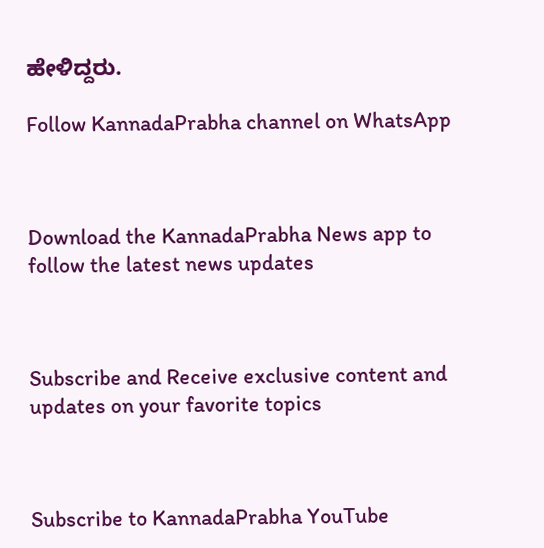ಹೇಳಿದ್ದರು.

Follow KannadaPrabha channel on WhatsApp



Download the KannadaPrabha News app to follow the latest news updates



Subscribe and Receive exclusive content and updates on your favorite topics



Subscribe to KannadaPrabha YouTube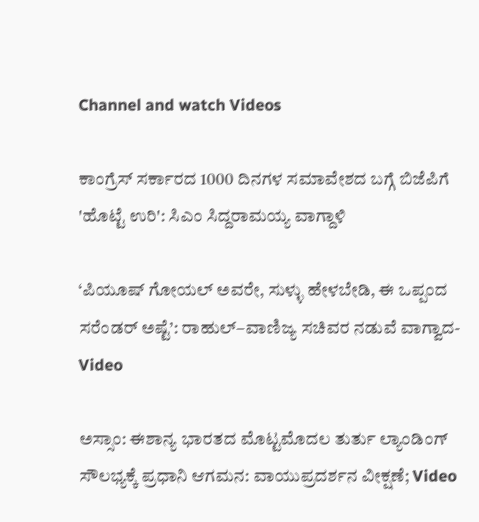Channel and watch Videos

ಕಾಂಗ್ರೆಸ್ ಸರ್ಕಾರದ 1000 ದಿನಗಳ ಸಮಾವೇಶದ ಬಗ್ಗೆ ಬಿಜೆಪಿಗೆ 'ಹೊಟ್ಟೆ ಉರಿ': ಸಿಎಂ ಸಿದ್ದರಾಮಯ್ಯ ವಾಗ್ದಾಳಿ

‘ಪಿಯೂಷ್ ಗೋಯಲ್ ಅವರೇ, ಸುಳ್ಳು ಹೇಳಬೇಡಿ, ಈ ಒಪ್ಪಂದ ಸರೆಂಡರ್ ಅಷ್ಟೆ’: ರಾಹುಲ್–ವಾಣಿಜ್ಯ ಸಚಿವರ ನಡುವೆ ವಾಗ್ವಾದ-Video

ಅಸ್ಸಾಂ: ಈಶಾನ್ಯ ಭಾರತದ ಮೊಟ್ಟಮೊದಲ ತುರ್ತು ಲ್ಯಾಂಡಿಂಗ್ ಸೌಲಭ್ಯಕ್ಕೆ ಪ್ರಧಾನಿ ಆಗಮನ: ವಾಯುಪ್ರದರ್ಶನ ವೀಕ್ಷಣೆ; Video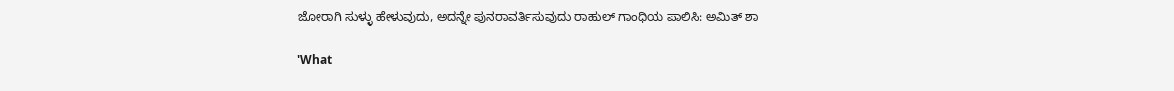ಜೋರಾಗಿ ಸುಳ್ಳು ಹೇಳುವುದು, ಅದನ್ನೇ ಪುನರಾವರ್ತಿಸುವುದು ರಾಹುಲ್ ಗಾಂಧಿಯ ಪಾಲಿಸಿ: ಅಮಿತ್ ಶಾ

'What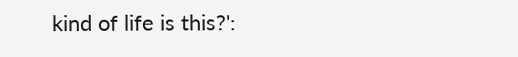kind of life is this?':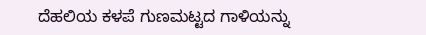ದೆಹಲಿಯ ಕಳಪೆ ಗುಣಮಟ್ಟದ ಗಾಳಿಯನ್ನು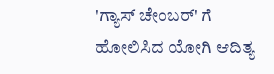'ಗ್ಯಾಸ್ ಚೇಂಬರ್' ಗೆ ಹೋಲಿಸಿದ ಯೋಗಿ ಆದಿತ್ಯ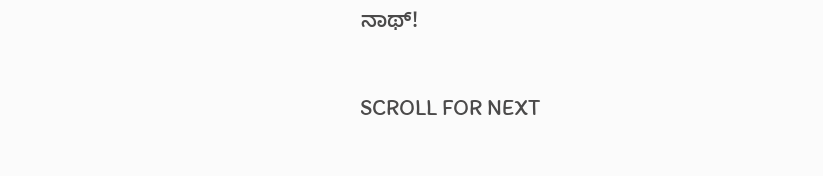ನಾಥ್!

SCROLL FOR NEXT